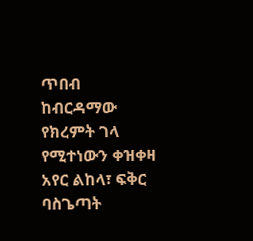ጥበብ
ከብርዳማው የክረምት ገላ የሚተነውን ቀዝቀዛ አየር ልከላ፣ ፍቅር ባስጌጣት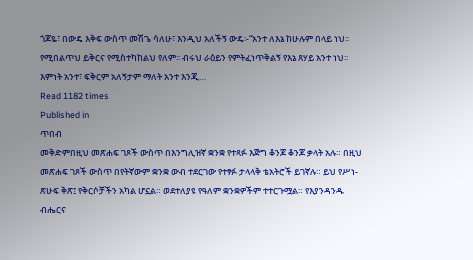ጎጆዬ፣ በውዴ እቅፍ ውስጥ መሽጌ ሳለሁ፣ እንዲህ አለችኝ ውዴ፡-“አንተ ለእኔ ከሁሉም በላይ ነህ፡፡ የሚበልጥህ ይቅርና የሚስተካከልህ የለም፡፡ ብሩህ ራዕይን የምትፈነጥቅልኝ የእኔ ጸሃይ አንተ ነህ፡፡ እምነት አንተ፣ ፍቅርም አለኝታም ማለት አንተ እንጂ…
Read 1182 times
Published in
ጥበብ
መቅድምበዚህ መጽሐፍ ገጾች ውስጥ በእንግሊዝኛ ቋንቋ የተጻፉ እጅግ ቆንጆ ቆንጆ ቃላት አሉ። በዚህ መጽሐፍ ገጾች ውስጥ በየትኛውም ቋንቋ ውብ ተደርገው የተፃፉ ታላላቅ ቴአትሮች ይገኛሉ። ይህ የሥነ-ጽሁፍ ቅጽ፤ የቅርሶቻችን አካል ሆኗል። ወደተለያዩ የዓለም ቋንቋዎችም ተተርጉሟል። የእያንዳንዱ ብሔርና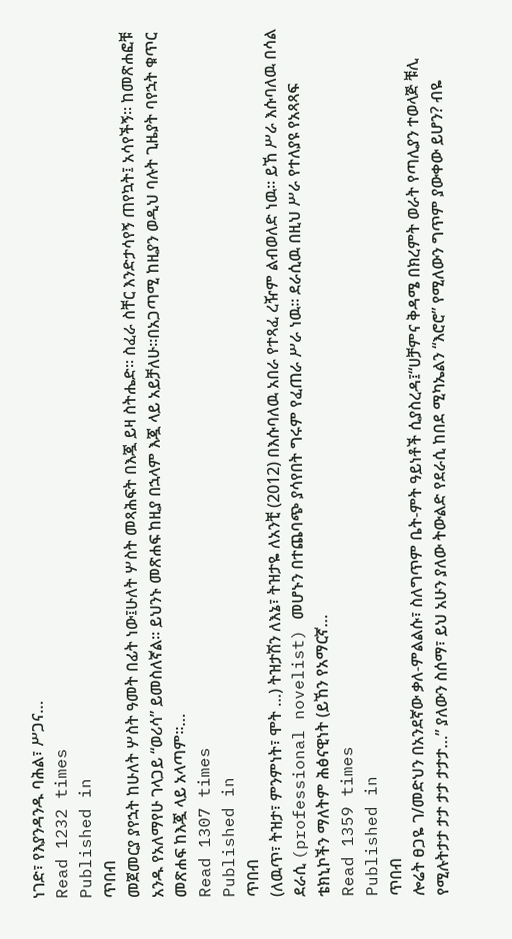ነገድ፣ የእያንዳንዱ ባሕል፣ ሥጋና…
Read 1232 times
Published in
ጥበብ
መጀመርያ ያየኋት ከሁለት ሦስት ዓመት በፊት ነው፤ሁለት ሦስት መጻሕፍት በእጇ ይዛ ስትሔድ፡፡ ስፈራ ስቸር እንድታሳየኝ ጠየኳት፤ አሳየችኝ፡፡ ከመጽሐፎቹ አንዱ የአለማየሁ ገላጋይ “ወሪሳ” ይመስለኛል፡፡ ይህንኑ መጽሐፍ ከዚያ በኋላም እጇ ላይ አይቻለሁ፡፡በአጋጣሚ ከዚያን ወዲህ ባሉት ጊዜያት ባየኋት ቁጥር መጽሐፍ ከእጇ ላይ አላጣም፡፡…
Read 1307 times
Published in
ጥበብ
(ለዉጥ፣ ትዝታ፣ ምንምነት፣ ሞት …) ትዝታሽን ለእኔ፣ ትዝታዬ ለአንቺ (2012) በእሱባለዉ አበራ የተጻፈ ረዥም ልብወለድ ነዉ፡፡ ይኸ ሥራ እሱባለዉ በሳል ደራሲ (professional novelist) መሆኑን በተጨባጭ ያሳየበት ግሩም የፈጠራ ሥራ ነዉ፡፡ ደራሲዉ በዚህ ሥራ የተለያዩ የአጻጻፍ ቴክኒኮችን ማለትም ሕፅናዊነት (ይኸን የአማርኛ…
Read 1359 times
Published in
ጥበብ
ሎሬት ፀጋዬ ገ/መድህን በአንደኛው ቃለ-ምልልሱ፣ ስለግጥም ቤት-ምት ዓይነቶች ሲያስረዳ፤“ሀቻምና ቅዳሜ በክረምት ወራት የጣሊያን ተወላጅ ቹሊ የሚሉትታታ ታታ ታታ ታታታ…” ያለውን ስሰማ፣ ይህ አሁን ያለው ትውልድ የደራሲ ከበደ ሚካኤልን “እሮሮ” የሚለውን ግጥም ያውቀው ይሆን? ብዬ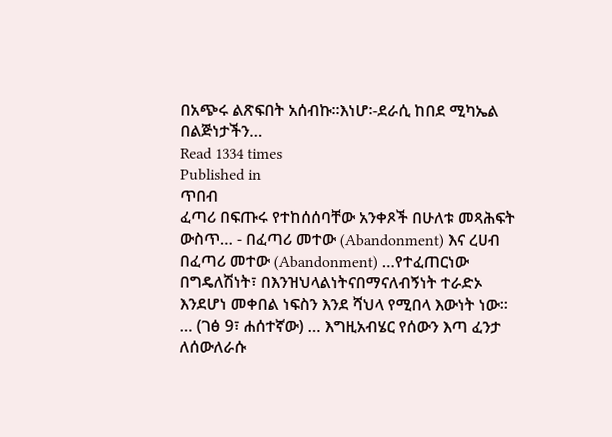በአጭሩ ልጽፍበት አሰብኩ።እነሆ፡-ደራሲ ከበደ ሚካኤል በልጅነታችን…
Read 1334 times
Published in
ጥበብ
ፈጣሪ በፍጡሩ የተከሰሰባቸው አንቀጾች በሁለቱ መጻሕፍት ውስጥ… - በፈጣሪ መተው (Abandonment) እና ረሀብ በፈጣሪ መተው (Abandonment) …የተፈጠርነው በግዴለሽነት፣ በእንዝህላልነትናበማናለብኝነት ተራድኦ እንደሆነ መቀበል ነፍስን እንደ ሻህላ የሚበላ እውነት ነው፡፡… (ገፅ 9፣ ሐሰተኛው) … እግዚአብሄር የሰውን እጣ ፈንታ ለሰውለራሱ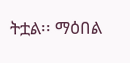ትቷል፡፡ ማዕበል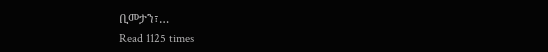ቢመታን፣…
Read 1125 times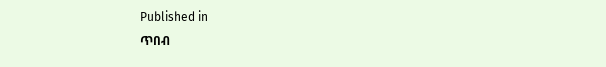Published in
ጥበብ